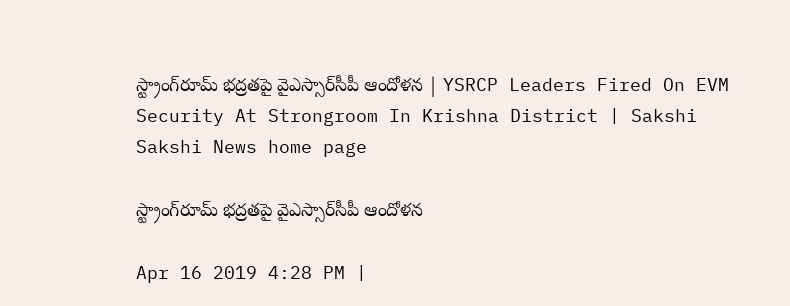స్ట్రాంగ్‌రూమ్‌ భద్రతపై వైఎస్సార్‌సీపీ ఆందోళన | YSRCP Leaders Fired On EVM Security At Strongroom In Krishna District | Sakshi
Sakshi News home page

స్ట్రాంగ్‌రూమ్‌ భద్రతపై వైఎస్సార్‌సీపీ ఆందోళన

Apr 16 2019 4:28 PM |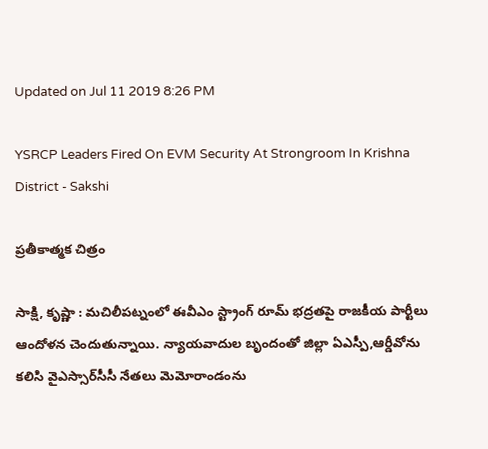Updated on Jul 11 2019 8:26 PM

YSRCP Leaders Fired On EVM Security At Strongroom In Krishna District - Sakshi

ప్రతీకాత్మక చిత్రం

సాక్షి, కృష్ణా : మచిలీపట్నంలో ఈవీఎం స్ట్రాంగ్‌ రూమ్‌ భద్రతపై రాజకీయ పార్టీలు ఆందోళన చెందుతున్నాయి. న్యాయవాదుల బృందంతో జిల్లా ఏఎస్పీ,ఆర్డీవోను కలిసి వైఎస్సార్‌సీసీ నేతలు మెమోరాండంను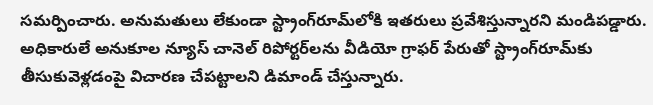సమర్పించారు. అనుమతులు లేకుండా స్ట్రాంగ్‌రూమ్‌లోకి ఇతరులు ప్రవేశిస్తున్నారని మండిపడ్డారు. అధికారులే అనుకూల న్యూస్‌ చానెల్‌ రిపోర్టర్‌లను వీడియో గ్రాఫర్‌ పేరుతో స్ట్రాంగ్‌రూమ్‌కు తీసుకువెళ్లడంపై విచారణ చేపట్టాలని డిమాండ్‌ చేస్తున్నారు.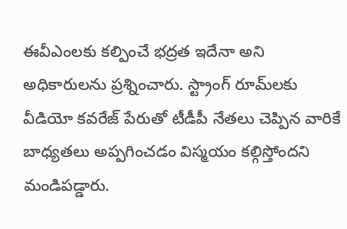ఈవీఎంలకు కల్పించే భద్రత ఇదేనా అని అధికారులను ప్రశ్నించారు. స్ట్రాంగ్‌ రూమ్‌లకు వీడియో కవరేజ్‌ పేరుతో టీడీపీ నేతలు చెప్పిన వారికే బాధ్యతలు అప్పగించడం విస్మయం కల్గిస్తోందని మండిపడ్డారు.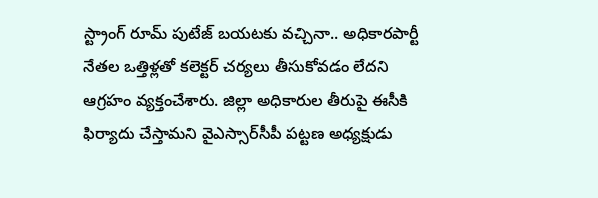స్ట్రాంగ్‌ రూమ్‌ పుటేజ్‌ బయటకు వచ్చినా.. అధికారపార్టీ నేతల ఒత్తిళ్లతో కలెక్టర్‌ చర్యలు తీసుకోవడం లేదని ఆగ్రహం వ్యక్తంచేశారు. జిల్లా అధికారుల తీరుపై ఈసీకి ఫిర్యాదు చేస్తామని వైఎస్సార్‌సీపీ పట్టణ అధ్యక్షుడు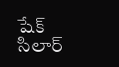షేక్‌ సిలార్‌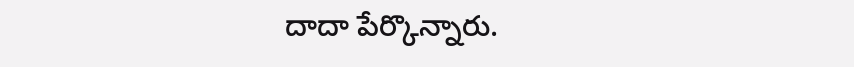దాదా పేర్కొన్నారు.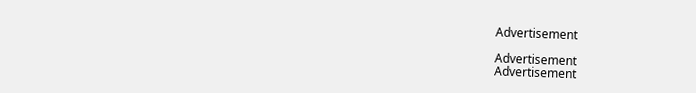Advertisement

Advertisement
Advertisement